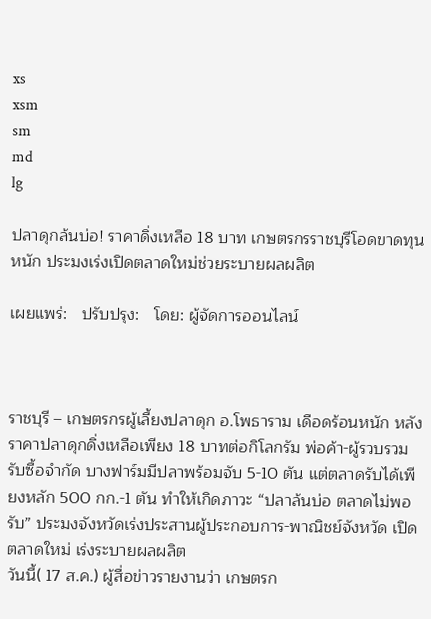xs
xsm
sm
md
lg

ปลาดุกล้นบ่อ! ราคาดิ่งเหลือ 18 บาท เกษตรกรราชบุรีโอดขาดทุนหนัก ประมงเร่งเปิดตลาดใหม่ช่วยระบายผลผลิต

เผยแพร่:   ปรับปรุง:   โดย: ผู้จัดการออนไลน์



ราชบุรี – เกษตรกรผู้เลี้ยงปลาดุก อ.โพธาราม เดือดร้อนหนัก หลังราคาปลาดุกดิ่งเหลือเพียง 18 บาทต่อกิโลกรัม พ่อค้า-ผู้รวบรวมรับซื้อจำกัด บางฟาร์มมีปลาพร้อมจับ 5-10 ตัน แต่ตลาดรับได้เพียงหลัก 500 กก.-1 ตัน ทำให้เกิดภาวะ “ปลาล้นบ่อ ตลาดไม่พอรับ” ประมงจังหวัดเร่งประสานผู้ประกอบการ-พาณิชย์จังหวัด เปิดตลาดใหม่ เร่งระบายผลผลิต
วันนี้( 17 ส.ค.) ผู้สื่อข่าวรายงานว่า เกษตรก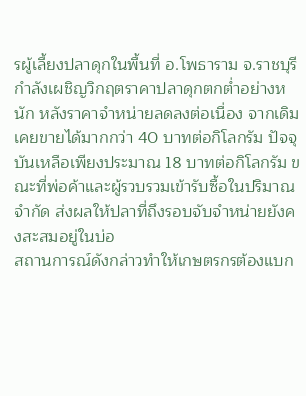รผู้เลี้ยงปลาดุกในพื้นที่ อ.โพธาราม จ.ราชบุรี กำลังเผชิญวิกฤตราคาปลาดุกตกต่ำอย่างหนัก หลังราคาจำหน่ายลดลงต่อเนื่อง จากเดิมเคยขายได้มากกว่า 40 บาทต่อกิโลกรัม ปัจจุบันเหลือเพียงประมาณ 18 บาทต่อกิโลกรัม ขณะที่พ่อค้าและผู้รวบรวมเข้ารับซื้อในปริมาณจำกัด ส่งผลให้ปลาที่ถึงรอบจับจำหน่ายยังคงสะสมอยู่ในบ่อ
สถานการณ์ดังกล่าวทำให้เกษตรกรต้องแบก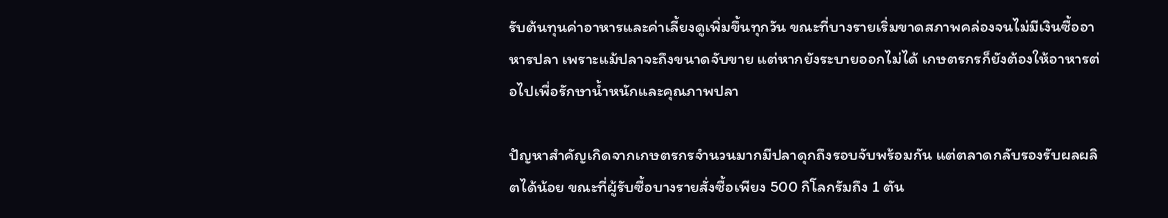รับต้นทุนค่าอาหารและค่าเลี้ยงดูเพิ่มขึ้นทุกวัน ขณะที่บางรายเริ่มขาดสภาพคล่องจนไม่มีเงินซื้ออาหารปลา เพราะแม้ปลาจะถึงขนาดจับขาย แต่หากยังระบายออกไม่ได้ เกษตรกรก็ยังต้องให้อาหารต่อไปเพื่อรักษาน้ำหนักและคุณภาพปลา

ปัญหาสำคัญเกิดจากเกษตรกรจำนวนมากมีปลาดุกถึงรอบจับพร้อมกัน แต่ตลาดกลับรองรับผลผลิตได้น้อย ขณะที่ผู้รับซื้อบางรายสั่งซื้อเพียง 500 กิโลกรัมถึง 1 ตัน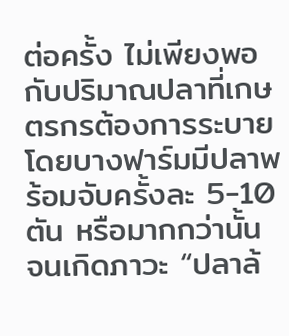ต่อครั้ง ไม่เพียงพอกับปริมาณปลาที่เกษตรกรต้องการระบาย โดยบางฟาร์มมีปลาพร้อมจับครั้งละ 5-10 ตัน หรือมากกว่านั้น จนเกิดภาวะ “ปลาล้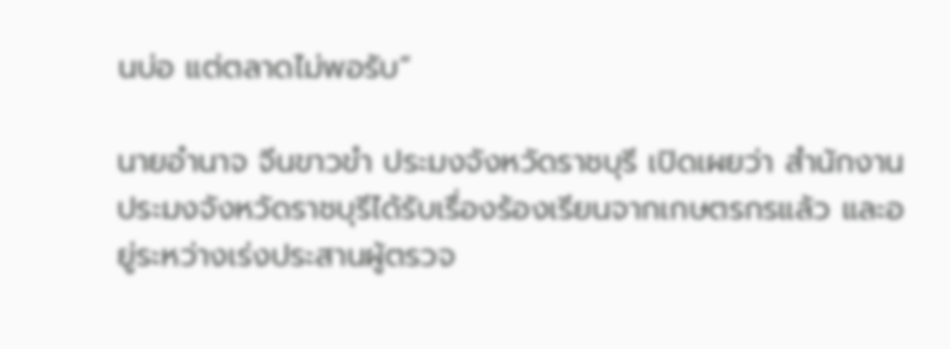นบ่อ แต่ตลาดไม่พอรับ”

นายอำนาจ จีนขาวขำ ประมงจังหวัดราชบุรี เปิดเผยว่า สำนักงานประมงจังหวัดราชบุรีได้รับเรื่องร้องเรียนจากเกษตรกรแล้ว และอยู่ระหว่างเร่งประสานผู้ตรวจ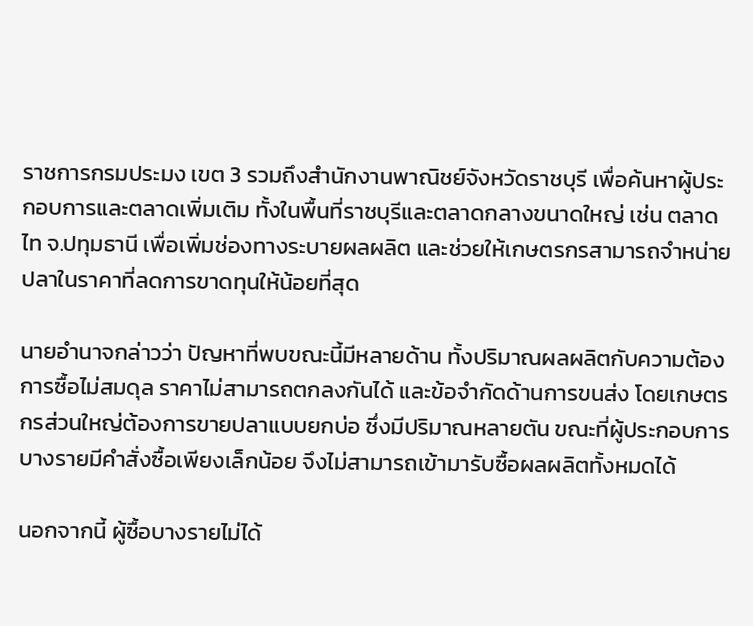ราชการกรมประมง เขต 3 รวมถึงสำนักงานพาณิชย์จังหวัดราชบุรี เพื่อค้นหาผู้ประกอบการและตลาดเพิ่มเติม ทั้งในพื้นที่ราชบุรีและตลาดกลางขนาดใหญ่ เช่น ตลาดไท จ.ปทุมธานี เพื่อเพิ่มช่องทางระบายผลผลิต และช่วยให้เกษตรกรสามารถจำหน่ายปลาในราคาที่ลดการขาดทุนให้น้อยที่สุด

นายอำนาจกล่าวว่า ปัญหาที่พบขณะนี้มีหลายด้าน ทั้งปริมาณผลผลิตกับความต้องการซื้อไม่สมดุล ราคาไม่สามารถตกลงกันได้ และข้อจำกัดด้านการขนส่ง โดยเกษตรกรส่วนใหญ่ต้องการขายปลาแบบยกบ่อ ซึ่งมีปริมาณหลายตัน ขณะที่ผู้ประกอบการบางรายมีคำสั่งซื้อเพียงเล็กน้อย จึงไม่สามารถเข้ามารับซื้อผลผลิตทั้งหมดได้

นอกจากนี้ ผู้ซื้อบางรายไม่ได้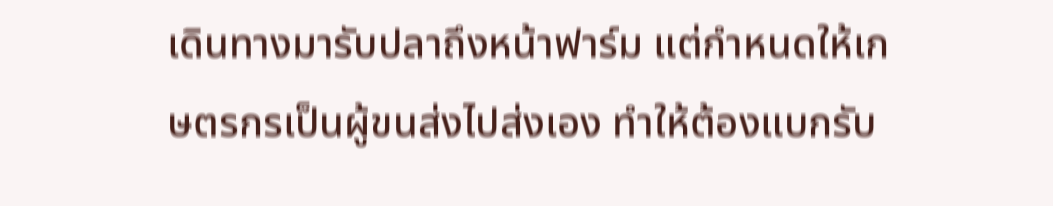เดินทางมารับปลาถึงหน้าฟาร์ม แต่กำหนดให้เกษตรกรเป็นผู้ขนส่งไปส่งเอง ทำให้ต้องแบกรับ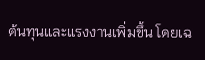ต้นทุนและแรงงานเพิ่มขึ้น โดยเฉ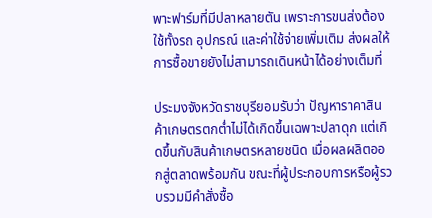พาะฟาร์มที่มีปลาหลายตัน เพราะการขนส่งต้องใช้ทั้งรถ อุปกรณ์ และค่าใช้จ่ายเพิ่มเติม ส่งผลให้การซื้อขายยังไม่สามารถเดินหน้าได้อย่างเต็มที่

ประมงจังหวัดราชบุรียอมรับว่า ปัญหาราคาสินค้าเกษตรตกต่ำไม่ได้เกิดขึ้นเฉพาะปลาดุก แต่เกิดขึ้นกับสินค้าเกษตรหลายชนิด เมื่อผลผลิตออกสู่ตลาดพร้อมกัน ขณะที่ผู้ประกอบการหรือผู้รวบรวมมีคำสั่งซื้อ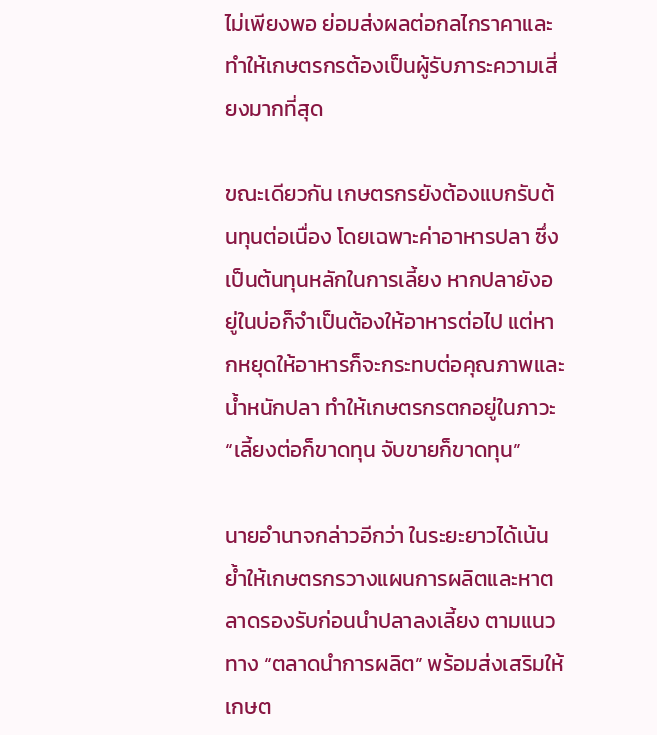ไม่เพียงพอ ย่อมส่งผลต่อกลไกราคาและทำให้เกษตรกรต้องเป็นผู้รับภาระความเสี่ยงมากที่สุด

ขณะเดียวกัน เกษตรกรยังต้องแบกรับต้นทุนต่อเนื่อง โดยเฉพาะค่าอาหารปลา ซึ่งเป็นต้นทุนหลักในการเลี้ยง หากปลายังอยู่ในบ่อก็จำเป็นต้องให้อาหารต่อไป แต่หากหยุดให้อาหารก็จะกระทบต่อคุณภาพและน้ำหนักปลา ทำให้เกษตรกรตกอยู่ในภาวะ “เลี้ยงต่อก็ขาดทุน จับขายก็ขาดทุน”

นายอำนาจกล่าวอีกว่า ในระยะยาวได้เน้นย้ำให้เกษตรกรวางแผนการผลิตและหาตลาดรองรับก่อนนำปลาลงเลี้ยง ตามแนวทาง “ตลาดนำการผลิต” พร้อมส่งเสริมให้เกษต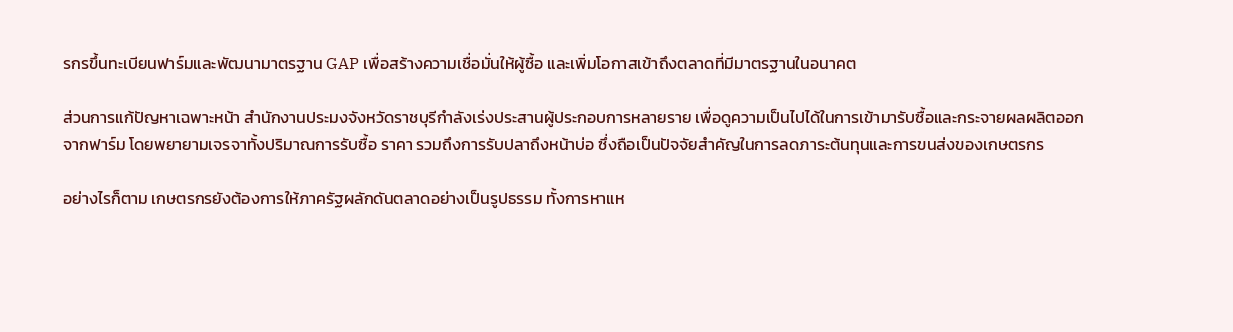รกรขึ้นทะเบียนฟาร์มและพัฒนามาตรฐาน GAP เพื่อสร้างความเชื่อมั่นให้ผู้ซื้อ และเพิ่มโอกาสเข้าถึงตลาดที่มีมาตรฐานในอนาคต

ส่วนการแก้ปัญหาเฉพาะหน้า สำนักงานประมงจังหวัดราชบุรีกำลังเร่งประสานผู้ประกอบการหลายราย เพื่อดูความเป็นไปได้ในการเข้ามารับซื้อและกระจายผลผลิตออกจากฟาร์ม โดยพยายามเจรจาทั้งปริมาณการรับซื้อ ราคา รวมถึงการรับปลาถึงหน้าบ่อ ซึ่งถือเป็นปัจจัยสำคัญในการลดภาระต้นทุนและการขนส่งของเกษตรกร

อย่างไรก็ตาม เกษตรกรยังต้องการให้ภาครัฐผลักดันตลาดอย่างเป็นรูปธรรม ทั้งการหาแห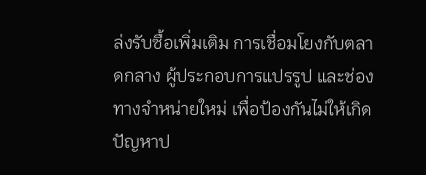ล่งรับซื้อเพิ่มเติม การเชื่อมโยงกับตลาดกลาง ผู้ประกอบการแปรรูป และช่องทางจำหน่ายใหม่ เพื่อป้องกันไม่ให้เกิดปัญหาป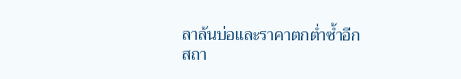ลาล้นบ่อและราคาตกต่ำซ้ำอีก
สถา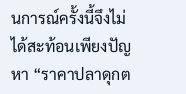นการณ์ครั้งนี้จึงไม่ได้สะท้อนเพียงปัญหา “ราคาปลาดุกต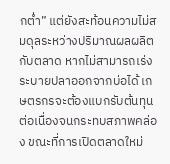กต่ำ” แต่ยังสะท้อนความไม่สมดุลระหว่างปริมาณผลผลิตกับตลาด หากไม่สามารถเร่งระบายปลาออกจากบ่อได้ เกษตรกรจะต้องแบกรับต้นทุนต่อเนื่องจนกระทบสภาพคล่อง ขณะที่การเปิดตลาดใหม่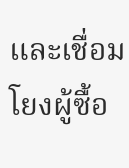และเชื่อมโยงผู้ซื้อ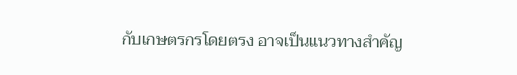กับเกษตรกรโดยตรง อาจเป็นแนวทางสำคัญ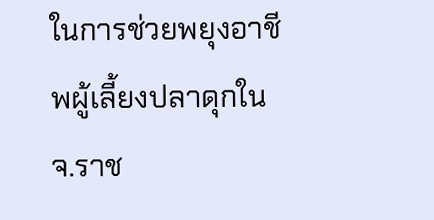ในการช่วยพยุงอาชีพผู้เลี้ยงปลาดุกใน จ.ราช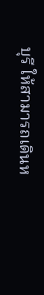บุรี ให้สามารถเดินห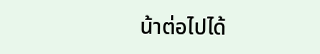น้าต่อไปได้